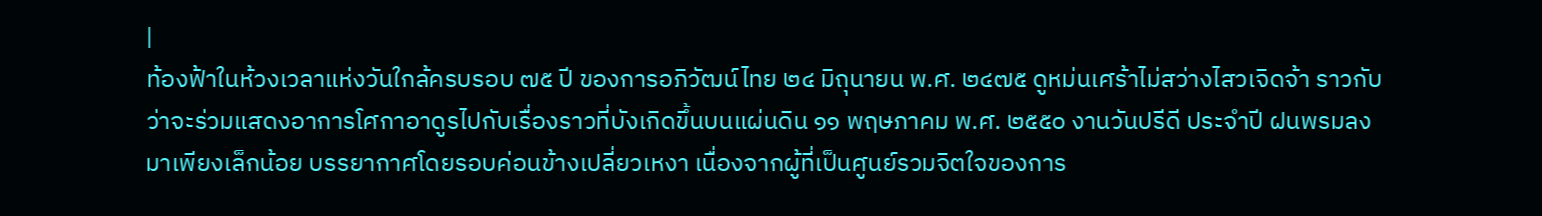|
ท้องฟ้าในห้วงเวลาแห่งวันใกล้ครบรอบ ๗๕ ปี ของการอภิวัฒน์ไทย ๒๔ มิถุนายน พ.ศ. ๒๔๗๕ ดูหม่นเศร้าไม่สว่างไสวเจิดจ้า ราวกับว่าจะร่วมแสดงอาการโศกาอาดูรไปกับเรื่องราวที่บังเกิดขึ้นบนแผ่นดิน ๑๑ พฤษภาคม พ.ศ. ๒๕๕๐ งานวันปรีดี ประจำปี ฝนพรมลงมาเพียงเล็กน้อย บรรยากาศโดยรอบค่อนข้างเปลี่ยวเหงา เนื่องจากผู้ที่เป็นศูนย์รวมจิตใจของการ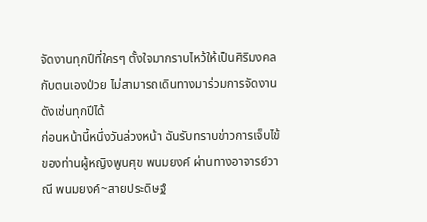จัดงานทุกปีที่ใครๆ ตั้งใจมากราบไหว้ให้เป็นศิริมงคลกับตนเองป่วย ไม่สามารถเดินทางมาร่วมการจัดงานดังเช่นทุกปีได้
ก่อนหน้านี้หนึ่งวันล่วงหน้า ฉันรับทราบข่าวการเจ็บไข้ของท่านผู้หญิงพูนศุข พนมยงค์ ผ่านทางอาจารย์วาณี พนมยงค์~สายประดิษฐ์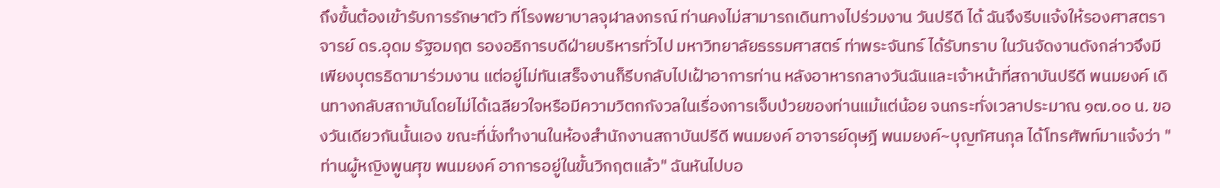ถึงขั้นต้องเข้ารับการรักษาตัว ที่โรงพยาบาลจุฬาลงกรณ์ ท่านคงไม่สามารถเดินทางไปร่วมงาน วันปรีดี ได้ ฉันจึงรีบแจ้งให้รองศาสตราจารย์ ดร.อุดม รัฐอมฤต รองอธิการบดีฝ่ายบริหารทั่วไป มหาวิทยาลัยธรรมศาสตร์ ท่าพระจันทร์ ได้รับทราบ ในวันจัดงานดังกล่าวจึงมีเพียงบุตรธิดามาร่วมงาน แต่อยู่ไม่ทันเสร็จงานก็รีบกลับไปเฝ้าอาการท่าน หลังอาหารกลางวันฉันและเจ้าหน้าที่สถาบันปรีดี พนมยงค์ เดินทางกลับสถาบันโดยไม่ได้เฉลียวใจหรือมีความวิตกกังวลในเรื่องการเจ็บป่วยของท่านแม้แต่น้อย จนกระทั่งเวลาประมาณ ๑๗.๐๐ น. ของวันเดียวกันนั้นเอง ขณะที่นั่งทำงานในห้องสำนักงานสถาบันปรีดี พนมยงค์ อาจารย์ดุษฎี พนมยงค์~บุญทัศนกุล ได้โทรศัพท์มาแจ้งว่า "ท่านผู้หญิงพูนศุข พนมยงค์ อาการอยู่ในขั้นวิกฤตแล้ว" ฉันหันไปบอ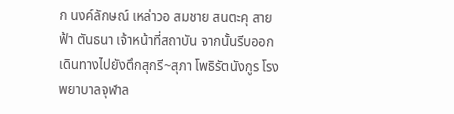ก นงค์ลักษณ์ เหล่าวอ สมชาย สนตะคุ สายฟ้า ตันธนา เจ้าหน้าที่สถาบัน จากนั้นรีบออกเดินทางไปยังตึกสุกรี~สุภา โพธิรัตนังกูร โรงพยาบาลจุฬาล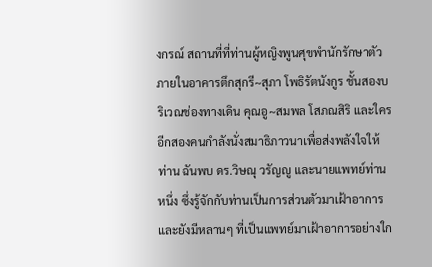งกรณ์ สถานที่ที่ท่านผู้หญิงพูนศุขพำนักรักษาตัว ภายในอาคารตึกสุกรี~สุภา โพธิรัตนังกูร ชั้นสองบริเวณช่องทางเดิน คุณอู~สมพล โสภณสิริ และใครอีกสองคนกำลังนั่งสมาธิภาวนาเพื่อส่งพลังใจให้ท่าน ฉันพบ ดร.วิษณุ วรัญญู และนายแพทย์ท่านหนึ่ง ซึ่งรู้จักกับท่านเป็นการส่วนตัวมาเฝ้าอาการและยังมีหลานๆ ที่เป็นแพทย์มาเฝ้าอาการอย่างใก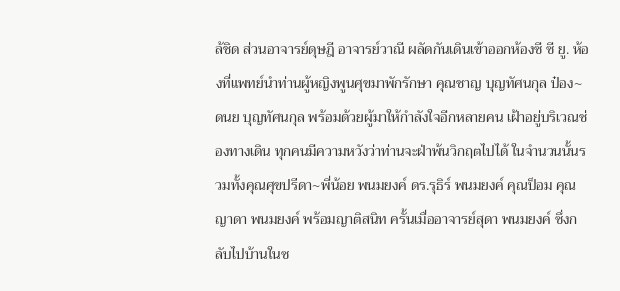ล้ชิด ส่วนอาจารย์ดุษฎี อาจารย์วาณี ผลัดกันเดินเข้าออกห้องซี ซี ยู. ห้องที่แพทย์นำท่านผู้หญิงพูนศุขมาพักรักษา คุณชาญ บุญทัศนกุล ป๋อง~ดนย บุญทัศนกุล พร้อมด้วยผู้มาให้กำลังใจอีกหลายคน เฝ้าอยู่บริเวณช่องทางเดิน ทุกคนมีความหวังว่าท่านจะฝ่าพ้นวิกฤตไปได้ ในจำนวนนั้นรวมทั้งคุณศุขปรีดา~พี่น้อย พนมยงค์ ดร.รุธิร์ พนมยงค์ คุณป็อม คุณญาดา พนมยงค์ พร้อมญาติสนิท ครั้นเมื่ออาจารย์สุดา พนมยงค์ ซึ่งกลับไปบ้านในซ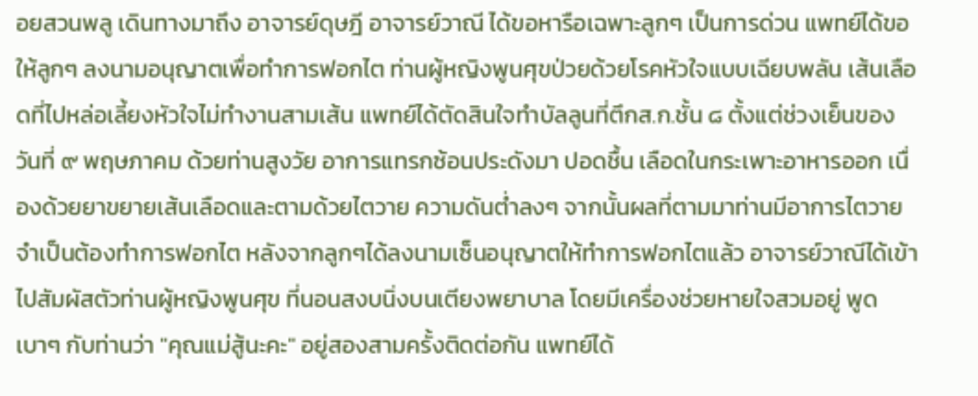อยสวนพลู เดินทางมาถึง อาจารย์ดุษฎี อาจารย์วาณี ได้ขอหารือเฉพาะลูกๆ เป็นการด่วน แพทย์ได้ขอให้ลูกๆ ลงนามอนุญาตเพื่อทำการฟอกไต ท่านผู้หญิงพูนศุขป่วยด้วยโรคหัวใจแบบเฉียบพลัน เส้นเลือดที่ไปหล่อเลี้ยงหัวใจไม่ทำงานสามเส้น แพทย์ได้ตัดสินใจทำบัลลูนที่ตึกส.ก.ชั้น ๘ ตั้งแต่ช่วงเย็นของวันที่ ๙ พฤษภาคม ด้วยท่านสูงวัย อาการแทรกซ้อนประดังมา ปอดชื้น เลือดในกระเพาะอาหารออก เนื่องด้วยยาขยายเส้นเลือดและตามด้วยไตวาย ความดันต่ำลงๆ จากนั้นผลที่ตามมาท่านมีอาการไตวายจำเป็นต้องทำการฟอกไต หลังจากลูกๆได้ลงนามเซ็นอนุญาตให้ทำการฟอกไตแล้ว อาจารย์วาณีได้เข้าไปสัมผัสตัวท่านผู้หญิงพูนศุข ที่นอนสงบนิ่งบนเตียงพยาบาล โดยมีเครื่องช่วยหายใจสวมอยู่ พูดเบาๆ กับท่านว่า "คุณแม่สู้นะคะ" อยู่สองสามครั้งติดต่อกัน แพทย์ได้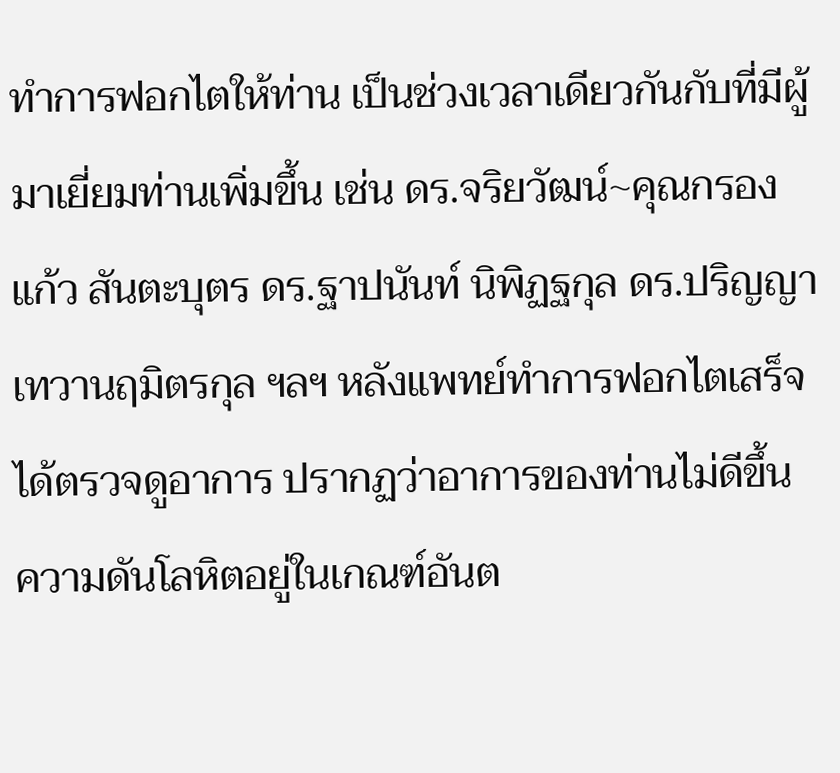ทำการฟอกไตให้ท่าน เป็นช่วงเวลาเดียวกันกับที่มีผู้มาเยี่ยมท่านเพิ่มขึ้น เช่น ดร.จริยวัฒน์~คุณกรองแก้ว สันตะบุตร ดร.ฐาปนันท์ นิพิฏฐกุล ดร.ปริญญา เทวานฤมิตรกุล ฯลฯ หลังแพทย์ทำการฟอกไตเสร็จได้ตรวจดูอาการ ปรากฏว่าอาการของท่านไม่ดีขึ้น ความดันโลหิตอยู่ในเกณฑ์อันต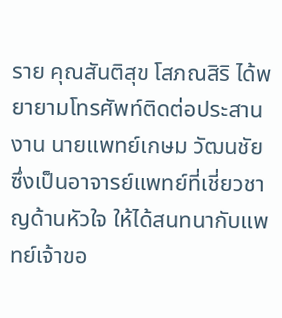ราย คุณสันติสุข โสภณสิริ ได้พยายามโทรศัพท์ติดต่อประสานงาน นายแพทย์เกษม วัฒนชัย ซึ่งเป็นอาจารย์แพทย์ที่เชี่ยวชาญด้านหัวใจ ให้ได้สนทนากับแพทย์เจ้าขอ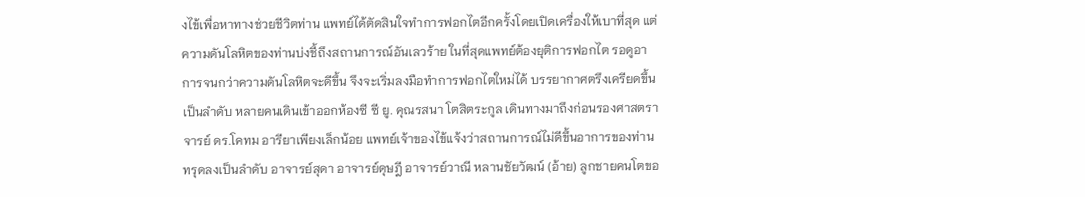งไข้เพื่อหาทางช่วยชีวิตท่าน แพทย์ได้ตัดสินใจทำการฟอกไตอีกครั้งโดยเปิดเครื่องให้เบาที่สุด แต่ความดันโลหิตของท่านบ่งชี้ถึงสถานการณ์อันเลวร้าย ในที่สุดแพทย์ต้องยุติการฟอกไต รอดูอาการจนกว่าความดันโลหิตจะดีขึ้น จึงจะเริ่มลงมือทำการฟอกไตใหม่ได้ บรรยากาศตรึงเครียดขึ้นเป็นลำดับ หลายคนเดินเข้าออกห้องซี ซี ยู. คุณรสนา โตสิตระกูล เดินทางมาถึงก่อนรองศาสตราจารย์ ดร.โคทม อารียาเพียงเล็กน้อย แพทย์เจ้าของไข้แจ้งว่าสถานการณ์ไม่ดีขึ้นอาการของท่านทรุดลงเป็นลำดับ อาจารย์สุดา อาจารย์ดุษฎี อาจารย์วาณี หลานชัยวัฒน์ (อ้าย) ลูกชายคนโตขอ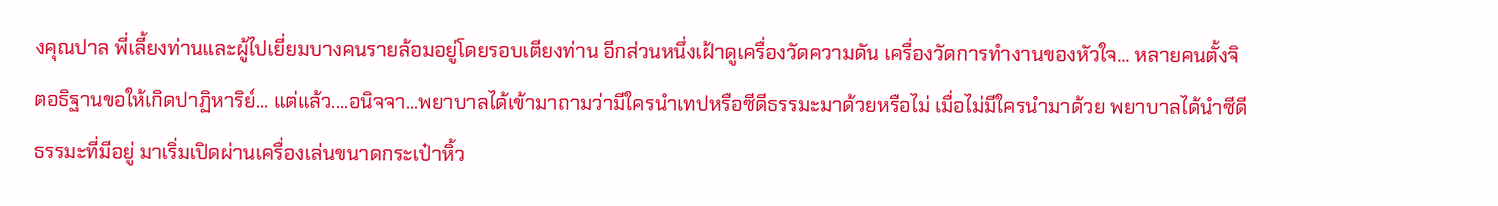งคุณปาล พี่เลี้ยงท่านและผู้ไปเยี่ยมบางคนรายล้อมอยู่โดยรอบเตียงท่าน อีกส่วนหนึ่งเฝ้าดูเครื่องวัดความดัน เครื่องวัดการทำงานของหัวใจ... หลายคนตั้งจิตอธิฐานขอให้เกิดปาฏิหาริย์... แต่แล้ว....อนิจจา...พยาบาลได้เข้ามาถามว่ามีใครนำเทปหรือซีดีธรรมะมาด้วยหรือไม่ เมื่อไม่มีใครนำมาด้วย พยาบาลได้นำซีดีธรรมะที่มีอยู่ มาเริ่มเปิดผ่านเครื่องเล่นขนาดกระเป๋าหิ้ว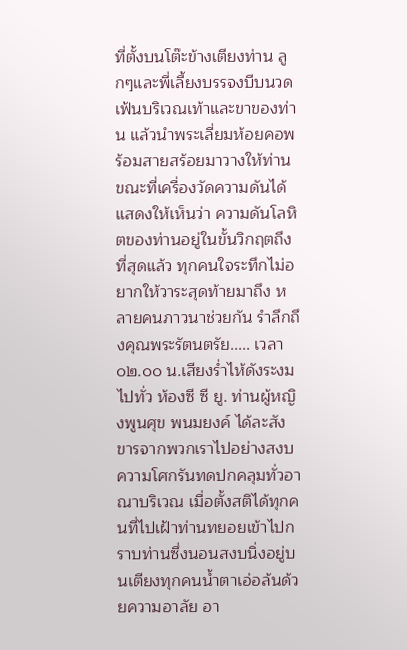ที่ตั้งบนโต๊ะข้างเตียงท่าน ลูกๆและพี่เลี้ยงบรรจงบีบนวดเฟ้นบริเวณเท้าและขาของท่าน แล้วนำพระเลี่ยมห้อยคอพร้อมสายสร้อยมาวางให้ท่าน ขณะที่เครื่องวัดความดันได้แสดงให้เห็นว่า ความดันโลหิตของท่านอยู่ในขั้นวิกฤตถึงที่สุดแล้ว ทุกคนใจระทึกไม่อยากให้วาระสุดท้ายมาถึง หลายคนภาวนาช่วยกัน รำลึกถึงคุณพระรัตนตรัย..... เวลา ๐๒.๐๐ น.เสียงร่ำไห้ดังระงมไปทั่ว ห้องซี ซี ยู. ท่านผู้หญิงพูนศุข พนมยงค์ ได้ละสังขารจากพวกเราไปอย่างสงบ ความโศกรันทดปกคลุมทั่วอาณาบริเวณ เมื่อตั้งสติได้ทุกคนที่ไปเฝ้าท่านทยอยเข้าไปกราบท่านซึ่งนอนสงบนิ่งอยู่บนเตียงทุกคนน้ำตาเอ่อล้นด้วยความอาลัย อา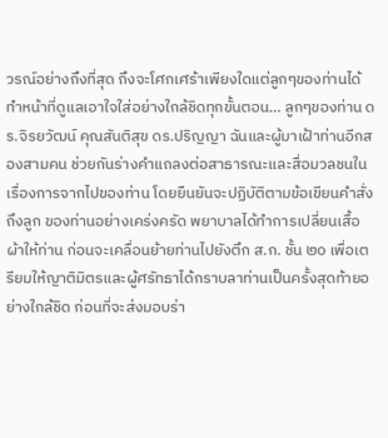วรณ์อย่างถึงที่สุด ถึงจะโศกเศร้าเพียงใดแต่ลูกๆของท่านได้ทำหน้าที่ดูแลเอาใจใส่อย่างใกล้ชิดทุกขั้นตอน... ลูกๆของท่าน ดร.จิรยวัฒน์ คุณสันติสุข ดร.ปริญญา ฉันและผู้มาเฝ้าท่านอีกสองสามคน ช่วยกันร่างคำแถลงต่อสาธารณะและสื่อมวลชนในเรื่องการจากไปของท่าน โดยยืนยันจะปฏิบัติตามข้อเขียนคำสั่งถึงลูก ของท่านอย่างเคร่งครัด พยาบาลได้ทำการเปลี่ยนเสื้อผ้าให้ท่าน ก่อนจะเคลื่อนย้ายท่านไปยังตึก ส.ก. ชั้น ๒๐ เพื่อเตรียมให้ญาติมิตรและผู้ศรัทธาได้กราบลาท่านเป็นครั้งสุดท้ายอย่างใกล้ชิด ก่อนที่จะส่งมอบร่า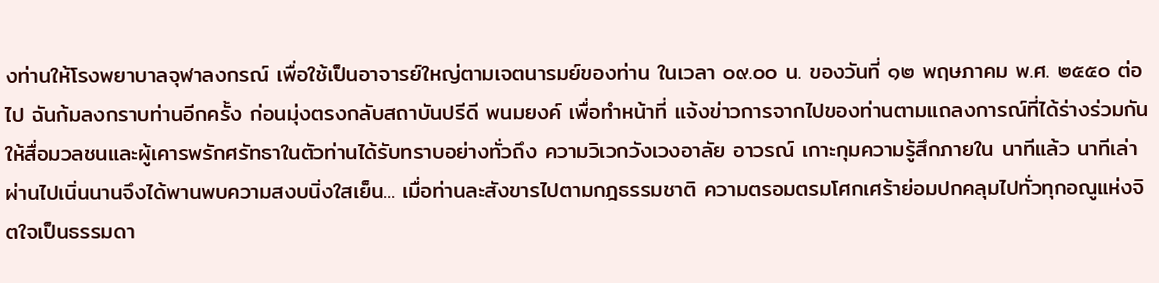งท่านให้โรงพยาบาลจุฬาลงกรณ์ เพื่อใช้เป็นอาจารย์ใหญ่ตามเจตนารมย์ของท่าน ในเวลา ๐๙.๐๐ น. ของวันที่ ๑๒ พฤษภาคม พ.ศ. ๒๕๕๐ ต่อไป ฉันก้มลงกราบท่านอีกครั้ง ก่อนมุ่งตรงกลับสถาบันปรีดี พนมยงค์ เพื่อทำหน้าที่ แจ้งข่าวการจากไปของท่านตามแถลงการณ์ที่ได้ร่างร่วมกันให้สื่อมวลชนและผู้เคารพรักศรัทธาในตัวท่านได้รับทราบอย่างทั่วถึง ความวิเวกวังเวงอาลัย อาวรณ์ เกาะกุมความรู้สึกภายใน นาทีแล้ว นาทีเล่า ผ่านไปเนิ่นนานจึงได้พานพบความสงบนิ่งใสเย็น... เมื่อท่านละสังขารไปตามกฎธรรมชาติ ความตรอมตรมโศกเศร้าย่อมปกคลุมไปทั่วทุกอณูแห่งจิตใจเป็นธรรมดา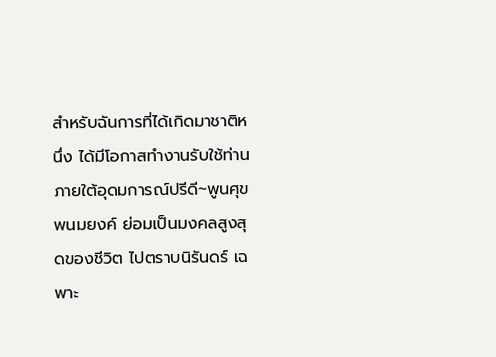สำหรับฉันการที่ได้เกิดมาชาติหนึ่ง ได้มีโอกาสทำงานรับใช้ท่าน ภายใต้อุดมการณ์ปรีดี~พูนศุข พนมยงค์ ย่อมเป็นมงคลสูงสุดของชีวิต ไปตราบนิรันดร์ เฉพาะ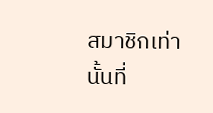สมาชิกเท่านั้นที่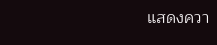แสดงควา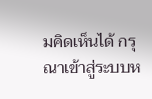มคิดเห็นได้ กรุณาเข้าสู่ระบบห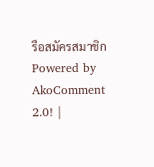รือสมัครสมาชิก Powered by AkoComment 2.0! |